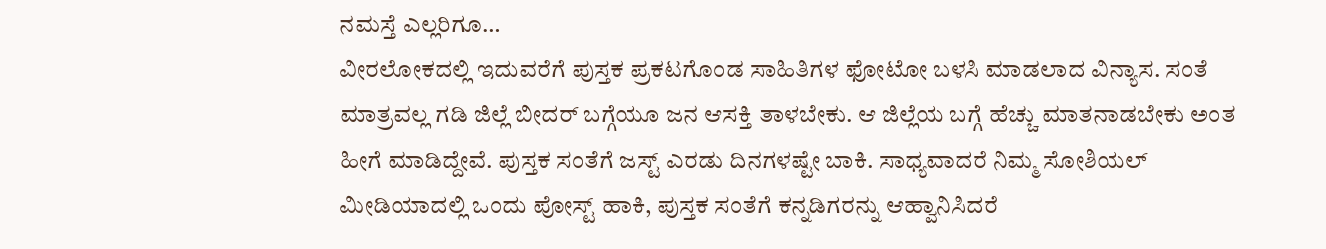ನಮಸ್ತೆ ಎಲ್ಲರಿಗೂ…
ವೀರಲೋಕದಲ್ಲಿ ಇದುವರೆಗೆ ಪುಸ್ತಕ ಪ್ರಕಟಗೊಂಡ ಸಾಹಿತಿಗಳ ಫೋಟೋ ಬಳಸಿ ಮಾಡಲಾದ ವಿನ್ಯಾಸ. ಸಂತೆ ಮಾತ್ರವಲ್ಲ ಗಡಿ ಜಿಲ್ಲೆ ಬೀದರ್ ಬಗ್ಗೆಯೂ ಜನ ಆಸಕ್ತಿ ತಾಳಬೇಕು. ಆ ಜಿಲ್ಲೆಯ ಬಗ್ಗೆ ಹೆಚ್ಚು ಮಾತನಾಡಬೇಕು ಅಂತ ಹೀಗೆ ಮಾಡಿದ್ದೇವೆ. ಪುಸ್ತಕ ಸಂತೆಗೆ ಜಸ್ಟ್ ಎರಡು ದಿನಗಳಷ್ಟೇ ಬಾಕಿ. ಸಾಧ್ಯವಾದರೆ ನಿಮ್ಮ ಸೋಶಿಯಲ್ ಮೀಡಿಯಾದಲ್ಲಿ ಒಂದು ಪೋಸ್ಟ್ ಹಾಕಿ, ಪುಸ್ತಕ ಸಂತೆಗೆ ಕನ್ನಡಿಗರನ್ನು ಆಹ್ವಾನಿಸಿದರೆ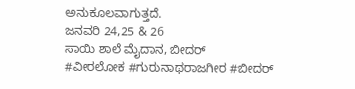ಅನುಕೂಲವಾಗುತ್ತದೆ.
ಜನವರಿ 24,25 & 26
ಸಾಯಿ ಶಾಲೆ ಮೈದಾನ, ಬೀದರ್
#ವೀರಲೋಕ #ಗುರುನಾಥರಾಜಗೀರ #ಬೀದರ್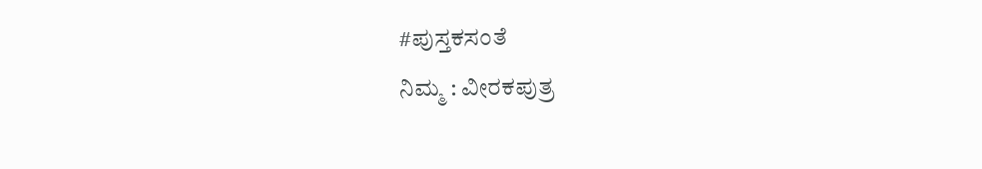#ಪುಸ್ತಕಸಂತೆ
ನಿಮ್ಮ : ವೀರಕಪುತ್ರ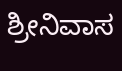ಶ್ರೀನಿವಾಸ